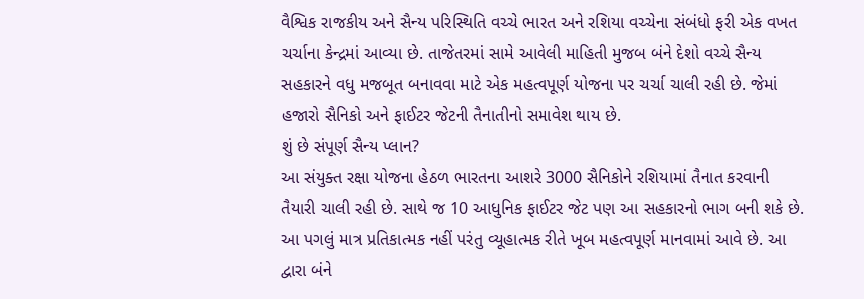વૈશ્વિક રાજકીય અને સૈન્ય પરિસ્થિતિ વચ્ચે ભારત અને રશિયા વચ્ચેના સંબંધો ફરી એક વખત ચર્ચાના કેન્દ્રમાં આવ્યા છે. તાજેતરમાં સામે આવેલી માહિતી મુજબ બંને દેશો વચ્ચે સૈન્ય સહકારને વધુ મજબૂત બનાવવા માટે એક મહત્વપૂર્ણ યોજના પર ચર્ચા ચાલી રહી છે. જેમાં હજારો સૈનિકો અને ફાઈટર જેટની તૈનાતીનો સમાવેશ થાય છે.
શું છે સંપૂર્ણ સૈન્ય પ્લાન?
આ સંયુક્ત રક્ષા યોજના હેઠળ ભારતના આશરે 3000 સૈનિકોને રશિયામાં તૈનાત કરવાની તૈયારી ચાલી રહી છે. સાથે જ 10 આધુનિક ફાઈટર જેટ પણ આ સહકારનો ભાગ બની શકે છે. આ પગલું માત્ર પ્રતિકાત્મક નહીં પરંતુ વ્યૂહાત્મક રીતે ખૂબ મહત્વપૂર્ણ માનવામાં આવે છે. આ દ્વારા બંને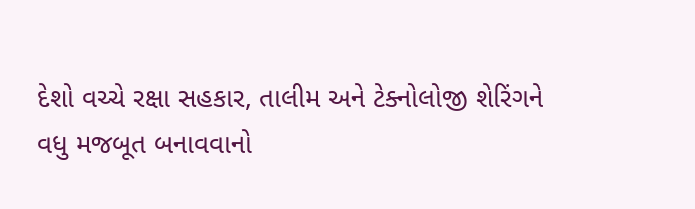દેશો વચ્ચે રક્ષા સહકાર, તાલીમ અને ટેક્નોલોજી શેરિંગને વધુ મજબૂત બનાવવાનો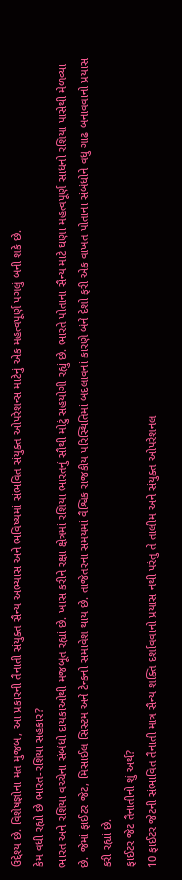ઉદ્દેશ્ય છે. વિશેષજ્ઞોના મત મુજબ, આ પ્રકારની તૈનાતી સંયુક્ત સૈન્ય અભ્યાસ અને ભવિષ્યમાં સંભવિત સંયુક્ત ઓપરેશન્સ માટેનું એક મહત્વપૂર્ણ પગલું બની શકે છે.
કેમ વધી રહ્યો છે ભારત-રશિયા સહકાર?
ભારત અને રશિયા વચ્ચેના સંબંધો દાયકાઓથી મજબૂત રહ્યાં છે. ખાસ કરીને રક્ષા ક્ષેત્રમાં રશિયા ભારતનું સૌથી મોટું સહયોગી રહ્યું છે. ભારતે પોતાના સૈન્ય માટે ઘણા મહત્વપૂર્ણ સાધનો રશિયા પાસેથી મેળવ્યા છે. જેમાં ફાઈટર જેટ, મિસાઈલ સિસ્ટમ અને ટેન્કનો સમાવેશ થાય છે. તાજેતરના સમયમાં વૈશ્વિક રાજકીય પરિસ્થિતિમાં બદલાવનાં કારણે બંને દેશો ફરી એક વાખત પોતાના સંબંધોને વધુ ગાઢ બનાવવાનો પ્રયાસ કરી રહ્યાં છે.
ફાઈટર જેટ તૈનાતીનો શું અર્થ?
10 ફાઈટર જેટની સંભાવિત તૈનાતી માત્ર સૈન્ય શક્તિ દર્શાવવાનો પ્રયાસ નથી પરંતુ તે તાલીમ અને સંયુક્ત ઓપરેશનલ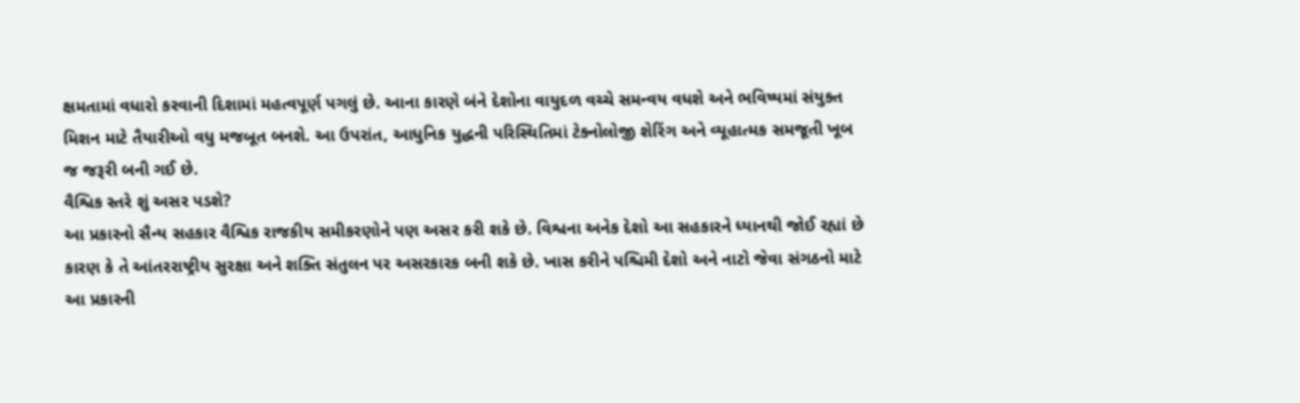ક્ષમતામાં વધારો કરવાની દિશામાં મહત્વપૂર્ણ પગલું છે. આના કારણે બંને દેશોના વાયુદળ વચ્ચે સમન્વય વધશે અને ભવિષ્યમાં સંયુક્ત મિશન માટે તૈયારીઓ વધુ મજબૂત બનશે. આ ઉપરાંત, આધુનિક યુદ્ધની પરિસ્થિતિમાં ટેક્નોલોજી શેરિંગ અને વ્યૂહાત્મક સમજૂતી ખૂબ જ જરૂરી બની ગઈ છે.
વૈશ્વિક સ્તરે શું અસર પડશે?
આ પ્રકારનો સૈન્ય સહકાર વૈશ્વિક રાજકીય સમીકરણોને પણ અસર કરી શકે છે. વિશ્વના અનેક દેશો આ સહકારને ધ્યાનથી જોઈ રહ્યાં છે કારણ કે તે આંતરરાષ્ટ્રીય સુરક્ષા અને શક્તિ સંતુલન પર અસરકારક બની શકે છે. ખાસ કરીને પશ્ચિમી દેશો અને નાટો જેવા સંગઠનો માટે આ પ્રકારની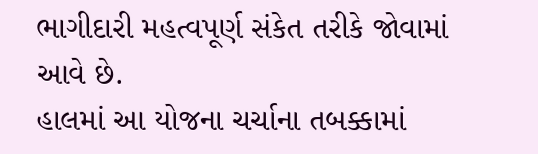ભાગીદારી મહત્વપૂર્ણ સંકેત તરીકે જોવામાં આવે છે.
હાલમાં આ યોજના ચર્ચાના તબક્કામાં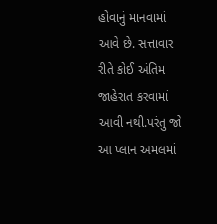હોવાનું માનવામાં આવે છે. સત્તાવાર રીતે કોઈ અંતિમ જાહેરાત કરવામાં આવી નથી.પરંતુ જો આ પ્લાન અમલમાં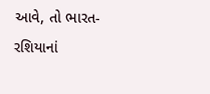આવે, તો ભારત-રશિયાનાં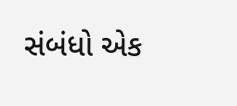સંબંધો એક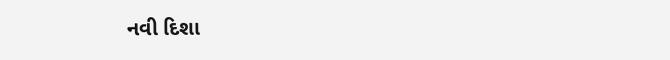નવી દિશા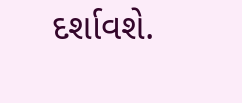દર્શાવશે.